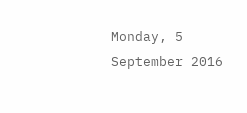Monday, 5 September 2016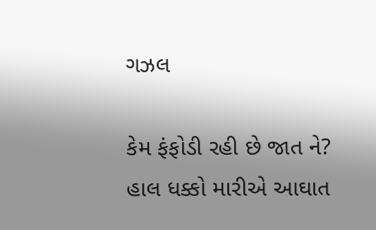ગઝલ

કેમ ફંફોડી રહી છે જાત ને?
હાલ ધક્કો મારીએ આઘાત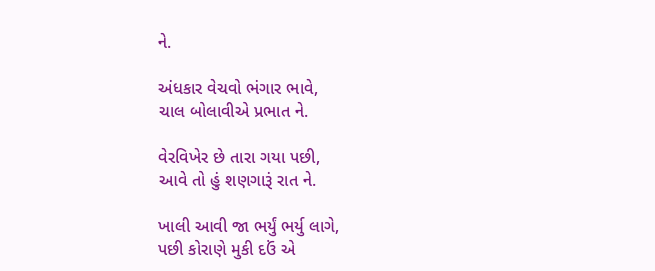ને.

અંધકાર વેચવો ભંગાર ભાવે,
ચાલ બોલાવીએ પ્રભાત ને.

વેરવિખેર છે તારા ગયા પછી,
આવે તો હું શણગારૂં રાત ને.

ખાલી આવી જા ભર્યું ભર્યુ લાગે,
પછી કોરાણે મુકી દઉં એ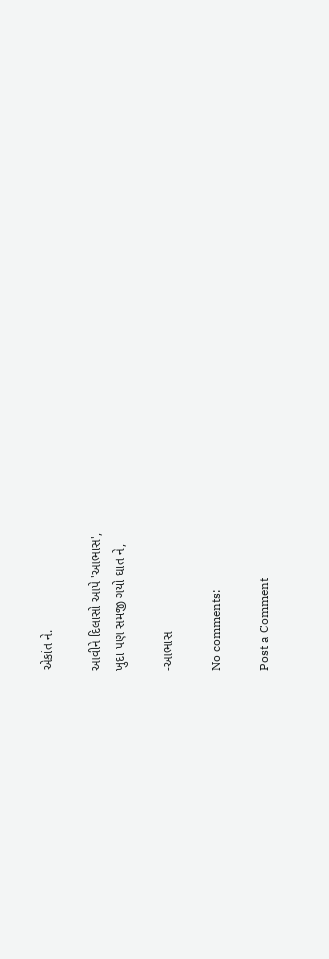એકાંત ને.

આવીને દિલાસો આપે 'આભાસ',
ખુદા પણ સમજી ગયો ઘાત ને,

-આભાસ

No comments:

Post a Comment